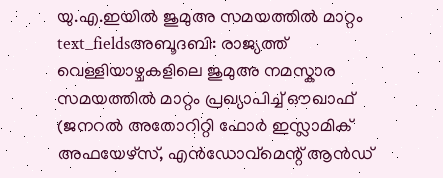യു.എ.ഇയിൽ ജുമുഅ സമയത്തിൽ മാറ്റം
text_fieldsഅബൂദബി: രാജ്യത്ത് വെള്ളിയാഴ്ചകളിലെ ജുമുഅ നമസ്കാര സമയത്തിൽ മാറ്റം പ്രഖ്യാപിച്ച് ഔഖാഫ് (ജനറൽ അതോറിറ്റി ഫോർ ഇസ്ലാമിക് അഫയേഴ്സ്, എൻഡോവ്മെന്റ് ആൻഡ്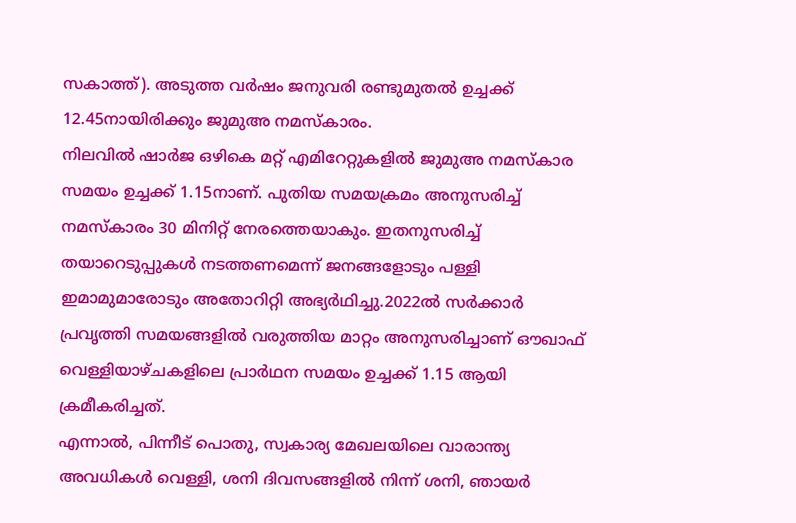സകാത്ത്). അടുത്ത വർഷം ജനുവരി രണ്ടുമുതൽ ഉച്ചക്ക് 12.45നായിരിക്കും ജുമുഅ നമസ്കാരം.
നിലവിൽ ഷാർജ ഒഴികെ മറ്റ് എമിറേറ്റുകളിൽ ജുമുഅ നമസ്കാര സമയം ഉച്ചക്ക് 1.15നാണ്. പുതിയ സമയക്രമം അനുസരിച്ച് നമസ്കാരം 30 മിനിറ്റ് നേരത്തെയാകും. ഇതനുസരിച്ച് തയാറെടുപ്പുകൾ നടത്തണമെന്ന് ജനങ്ങളോടും പള്ളി ഇമാമുമാരോടും അതോറിറ്റി അഭ്യർഥിച്ചു.2022ൽ സർക്കാർ പ്രവൃത്തി സമയങ്ങളിൽ വരുത്തിയ മാറ്റം അനുസരിച്ചാണ് ഔഖാഫ് വെള്ളിയാഴ്ചകളിലെ പ്രാർഥന സമയം ഉച്ചക്ക് 1.15 ആയി ക്രമീകരിച്ചത്.
എന്നാൽ, പിന്നീട് പൊതു, സ്വകാര്യ മേഖലയിലെ വാരാന്ത്യ അവധികൾ വെള്ളി, ശനി ദിവസങ്ങളിൽ നിന്ന് ശനി, ഞായർ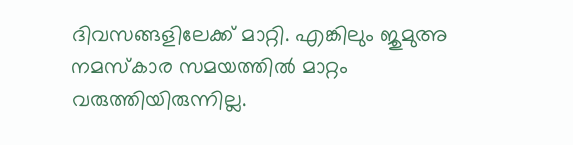ദിവസങ്ങളിലേക്ക് മാറ്റി. എങ്കിലും ജുമുഅ നമസ്കാര സമയത്തിൽ മാറ്റം വരുത്തിയിരുന്നില്ല.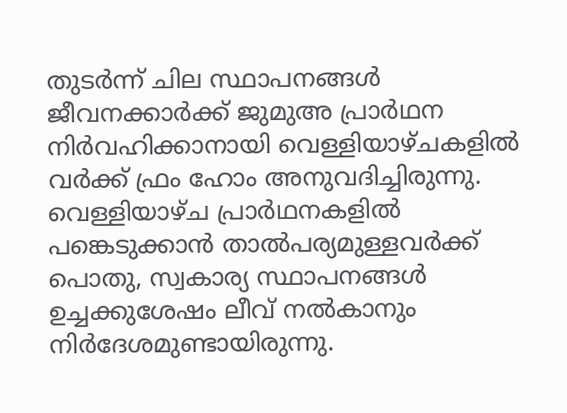തുടർന്ന് ചില സ്ഥാപനങ്ങൾ ജീവനക്കാർക്ക് ജുമുഅ പ്രാർഥന നിർവഹിക്കാനായി വെള്ളിയാഴ്ചകളിൽ വർക്ക് ഫ്രം ഹോം അനുവദിച്ചിരുന്നു. വെള്ളിയാഴ്ച പ്രാർഥനകളിൽ പങ്കെടുക്കാൻ താൽപര്യമുള്ളവർക്ക് പൊതു, സ്വകാര്യ സ്ഥാപനങ്ങൾ ഉച്ചക്കുശേഷം ലീവ് നൽകാനും നിർദേശമുണ്ടായിരുന്നു.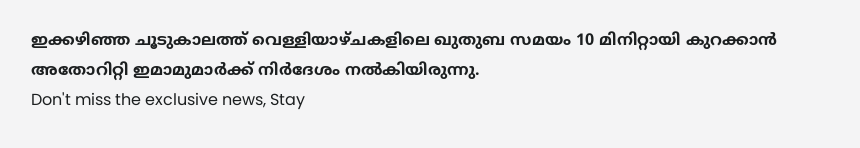ഇക്കഴിഞ്ഞ ചൂടുകാലത്ത് വെള്ളിയാഴ്ചകളിലെ ഖുതുബ സമയം 10 മിനിറ്റായി കുറക്കാൻ അതോറിറ്റി ഇമാമുമാർക്ക് നിർദേശം നൽകിയിരുന്നു.
Don't miss the exclusive news, Stay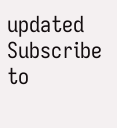updated
Subscribe to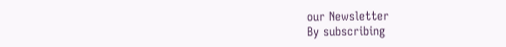our Newsletter
By subscribing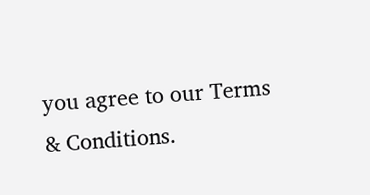you agree to our Terms & Conditions.